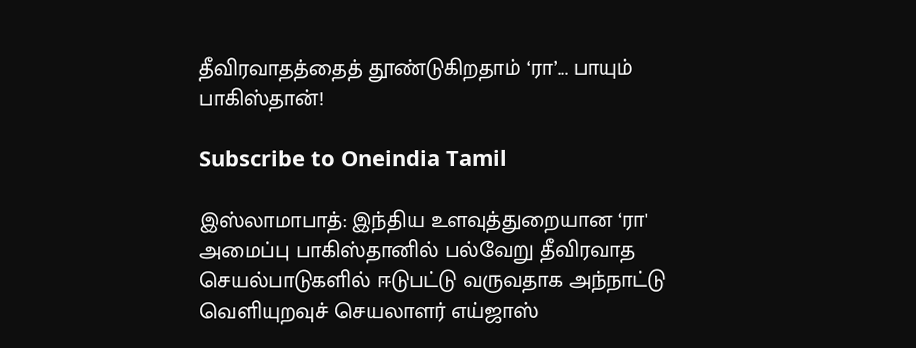தீவிரவாதத்தைத் தூண்டுகிறதாம் ‘ரா’... பாயும் பாகிஸ்தான்!

Subscribe to Oneindia Tamil

இஸ்லாமாபாத்: இந்திய உளவுத்துறையான ‘ரா' அமைப்பு பாகிஸ்தானில் பல்வேறு தீவிரவாத செயல்பாடுகளில் ஈடுபட்டு வருவதாக அந்நாட்டு வெளியுறவுச் செயலாளர் எய்ஜாஸ்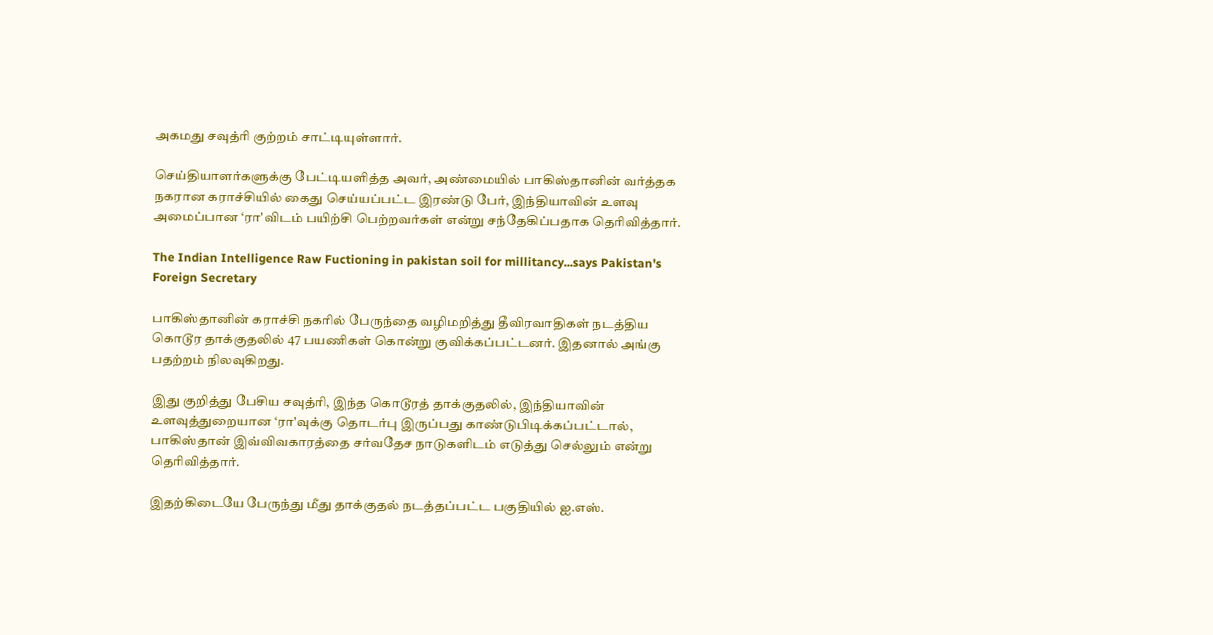அகமது சவுத்ரி குற்றம் சாட்டியுள்ளார்.

செய்தியாளர்களுக்கு பேட்டியளித்த அவர், அண்மையில் பாகிஸ்தானின் வர்த்தக நகரான கராச்சியில் கைது செய்யப்பட்ட இரண்டு பேர், இந்தியாவின் உளவு அமைப்பான ‘ரா'விடம் பயிற்சி பெற்றவர்கள் என்று சந்தேகிப்பதாக தொிவித்தார்.

The Indian Intelligence Raw Fuctioning in pakistan soil for millitancy...says Pakistan's Foreign Secretary

பாகிஸ்தானின் கராச்சி நகரில் பேருந்தை வழிமறித்து தீவிரவாதிகள் நடத்திய கொடூர தாக்குதலில் 47 பயணிகள் கொன்று குவிக்கப்பட்டனர். இதனால் அங்கு பதற்றம் நிலவுகிறது.

இது குறித்து பேசிய சவுத்ரி, இந்த கொடூரத் தாக்குதலில், இந்தியாவின் உளவுத்துறையான ‘ரா'வுக்கு தொடர்பு இருப்பது காண்டுபிடிக்கப்பட்டால், பாகிஸ்தான் இவ்விவகாரத்தை சர்வதேச நாடுகளிடம் எடுத்து செல்லும் என்று தெரிவித்தார்.

இதற்கிடையே பேருந்து மீது தாக்குதல் நடத்தப்பட்ட பகுதியில் ஐ.எஸ்.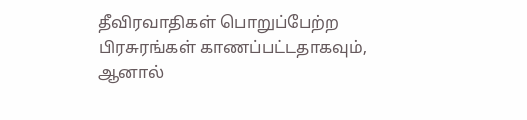தீவிரவாதிகள் பொறுப்பேற்ற பிரசுரங்கள் காணப்பட்டதாகவும், ஆனால்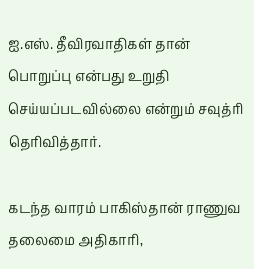ஐ.எஸ். தீவிரவாதிகள் தான் பொறுப்பு என்பது உறுதி செய்யப்படவில்லை என்றும் சவுத்ரி தெரிவித்தார்.

கடந்த வாரம் பாகிஸ்தான் ராணுவ தலைமை அதிகாரி,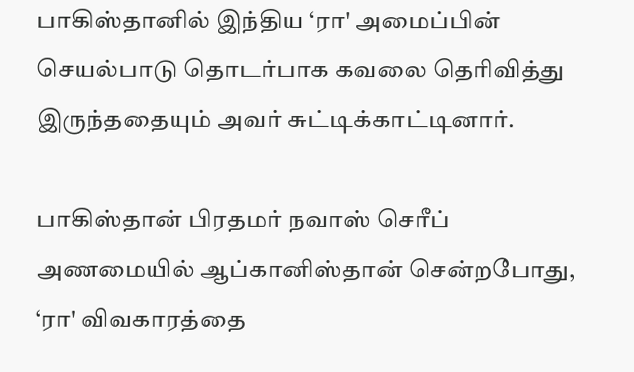பாகிஸ்தானில் இந்திய ‘ரா' அமைப்பின் செயல்பாடு தொடர்பாக கவலை தெரிவித்து இருந்ததையும் அவர் சுட்டிக்காட்டினார்.

பாகிஸ்தான் பிரதமர் நவாஸ் செரீப் அணமையில் ஆப்கானிஸ்தான் சென்றபோது, ‘ரா' விவகாரத்தை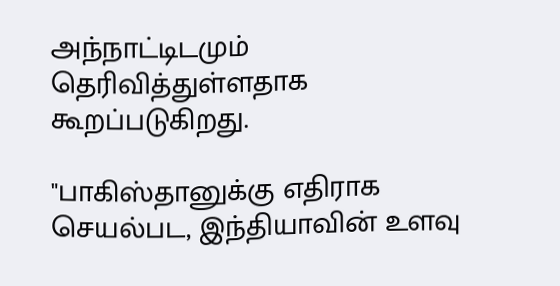அந்நாட்டிடமும் தெரிவித்துள்ளதாக கூறப்படுகிறது.

"பாகிஸ்தானுக்கு எதிராக செயல்பட, இந்தியாவின் உளவு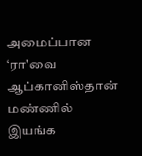அமைப்பான ‘ரா'வை ஆப்கானிஸ்தான் மண்ணில் இயங்க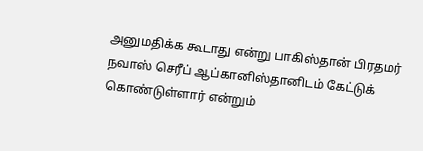அனுமதிக்க கூடாது என்று பாகிஸ்தான் பிரதமர் நவாஸ் செரீப் ஆப்கானிஸ்தானிடம் கேட்டுக் கொண்டுள்ளார் என்றும்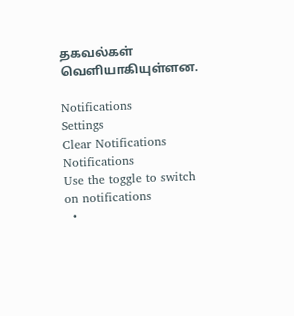தகவல்கள் வெளியாகியுள்ளன.

Notifications
Settings
Clear Notifications
Notifications
Use the toggle to switch on notifications
  •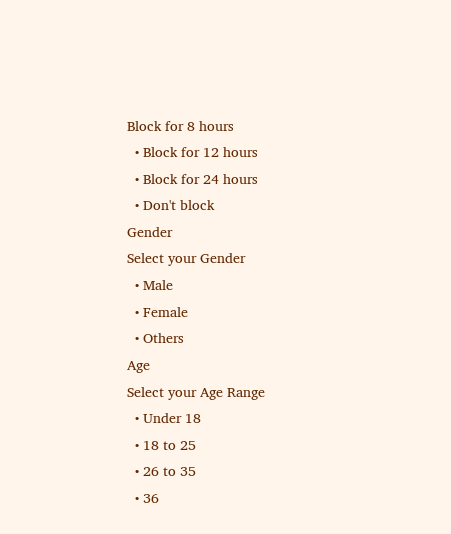Block for 8 hours
  • Block for 12 hours
  • Block for 24 hours
  • Don't block
Gender
Select your Gender
  • Male
  • Female
  • Others
Age
Select your Age Range
  • Under 18
  • 18 to 25
  • 26 to 35
  • 36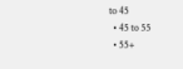to 45
  • 45 to 55
  • 55+